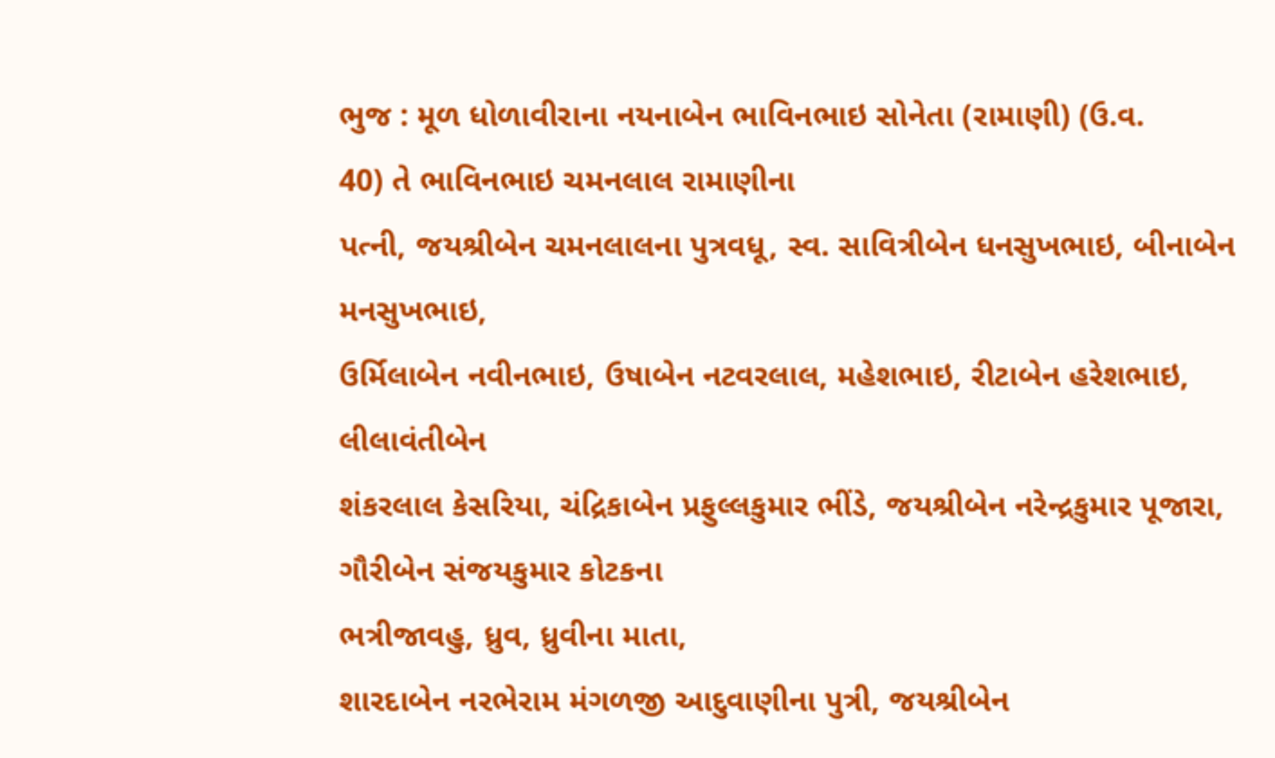ભુજ : મૂળ ધોળાવીરાના નયનાબેન ભાવિનભાઇ સોનેતા (રામાણી) (ઉ.વ.
40) તે ભાવિનભાઇ ચમનલાલ રામાણીના
પત્ની, જયશ્રીબેન ચમનલાલના પુત્રવધૂ, સ્વ. સાવિત્રીબેન ધનસુખભાઇ, બીનાબેન મનસુખભાઇ,
ઉર્મિલાબેન નવીનભાઇ, ઉષાબેન નટવરલાલ, મહેશભાઇ, રીટાબેન હરેશભાઇ, લીલાવંતીબેન
શંકરલાલ કેસરિયા, ચંદ્રિકાબેન પ્રફુલ્લકુમાર ભીંડે, જયશ્રીબેન નરેન્દ્રકુમાર પૂજારા, ગૌરીબેન સંજયકુમાર કોટકના
ભત્રીજાવહુ, ધ્રુવ, ધ્રુવીના માતા,
શારદાબેન નરભેરામ મંગળજી આદુવાણીના પુત્રી, જયશ્રીબેન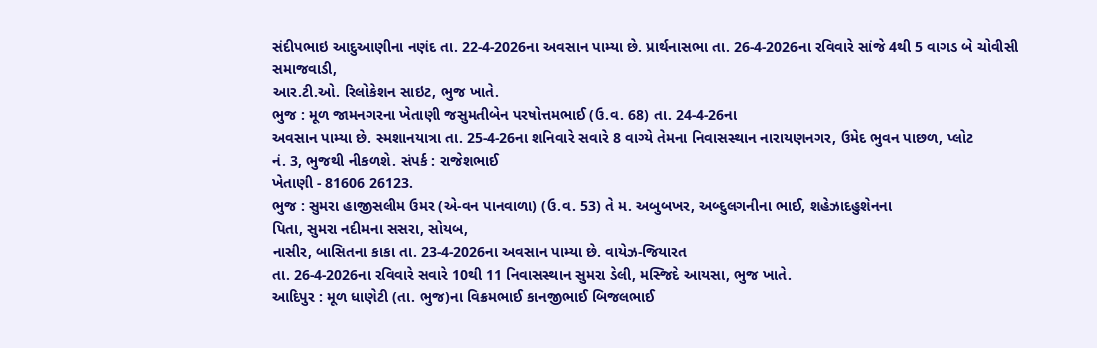સંદીપભાઇ આદુઆણીના નણંદ તા. 22-4-2026ના અવસાન પામ્યા છે. પ્રાર્થનાસભા તા. 26-4-2026ના રવિવારે સાંજે 4થી 5 વાગડ બે ચોવીસી સમાજવાડી,
આર.ટી.ઓ. રિલોકેશન સાઇટ, ભુજ ખાતે.
ભુજ : મૂળ જામનગરના ખેતાણી જસુમતીબેન પરષોત્તમભાઈ (ઉ.વ. 68) તા. 24-4-26ના
અવસાન પામ્યા છે. સ્મશાનયાત્રા તા. 25-4-26ના શનિવારે સવારે 8 વાગ્યે તેમના નિવાસસ્થાન નારાયણનગર, ઉમેદ ભુવન પાછળ, પ્લોટ
નં. 3, ભુજથી નીકળશે. સંપર્ક : રાજેશભાઈ
ખેતાણી - 81606 26123.
ભુજ : સુમરા હાજીસલીમ ઉમર (એ-વન પાનવાળા) (ઉ.વ. 53) તે મ. અબુબખર, અબ્દુલગનીના ભાઈ, શહેઝાદહુશેનના
પિતા, સુમરા નદીમના સસરા, સોયબ,
નાસીર, બાસિતના કાકા તા. 23-4-2026ના અવસાન પામ્યા છે. વાયેઝ-જિયારત
તા. 26-4-2026ના રવિવારે સવારે 10થી 11 નિવાસસ્થાન સુમરા ડેલી, મસ્જિદે આયસા, ભુજ ખાતે.
આદિપુર : મૂળ ધાણેટી (તા. ભુજ)ના વિક્રમભાઈ કાનજીભાઈ બિજલભાઈ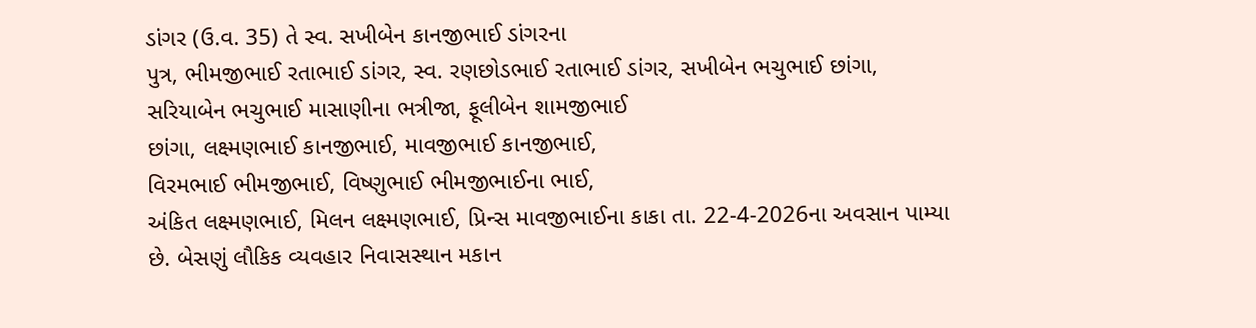ડાંગર (ઉ.વ. 35) તે સ્વ. સખીબેન કાનજીભાઈ ડાંગરના
પુત્ર, ભીમજીભાઈ રતાભાઈ ડાંગર, સ્વ. રણછોડભાઈ રતાભાઈ ડાંગર, સખીબેન ભચુભાઈ છાંગા,
સરિયાબેન ભચુભાઈ માસાણીના ભત્રીજા, ફૂલીબેન શામજીભાઈ
છાંગા, લક્ષ્મણભાઈ કાનજીભાઈ, માવજીભાઈ કાનજીભાઈ,
વિરમભાઈ ભીમજીભાઈ, વિષ્ણુભાઈ ભીમજીભાઈના ભાઈ,
અંકિત લક્ષ્મણભાઈ, મિલન લક્ષ્મણભાઈ, પ્રિન્સ માવજીભાઈના કાકા તા. 22-4-2026ના અવસાન પામ્યા છે. બેસણું લૌકિક વ્યવહાર નિવાસસ્થાન મકાન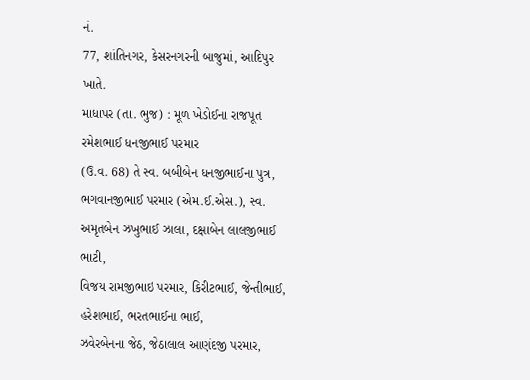નં.
77, શાંતિનગર, કેસરનગરની બાજુમાં, આદિપુર
ખાતે.
માધાપર (તા. ભુજ) : મૂળ ખેડોઈના રાજપૂત રમેશભાઈ ધનજીભાઈ પરમાર
(ઉ.વ. 68) તે સ્વ. બબીબેન ધનજીભાઈના પુત્ર, ભગવાનજીભાઈ પરમાર (એમ.ઈ.એસ.), સ્વ. અમૃતબેન ઝખુભાઈ ઝાલા, દક્ષાબેન લાલજીભાઈ ભાટી,
વિજય રામજીભાઇ પરમાર, કિરીટભાઈ, જેન્તીભાઈ, હરેશભાઈ, ભરતભાઈના ભાઈ,
ઝવેરબેનના જેઠ, જેઠાલાલ આણંદજી પરમાર,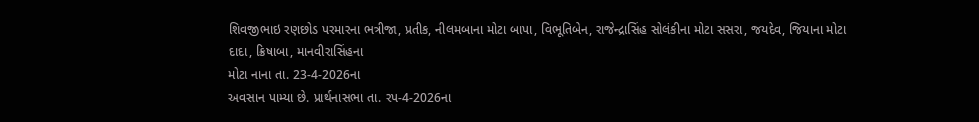શિવજીભાઇ રણછોડ પરમારના ભત્રીજા, પ્રતીક, નીલમબાના મોટા બાપા, વિભૂતિબેન, રાજેન્દ્રાસિંહ સોલંકીના મોટા સસરા, જયદેવ, જિયાના મોટા દાદા, ક્રિષાબા, માનવીરાસિંહના
મોટા નાના તા. 23-4-2026ના
અવસાન પામ્યા છે. પ્રાર્થનાસભા તા. રપ-4-2026ના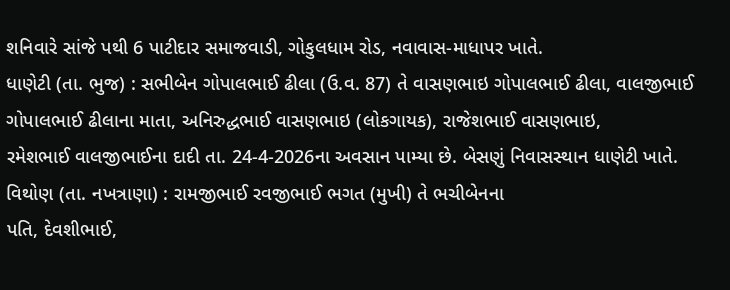શનિવારે સાંજે પથી 6 પાટીદાર સમાજવાડી, ગોકુલધામ રોડ, નવાવાસ-માધાપર ખાતે.
ધાણેટી (તા. ભુજ) : સભીબેન ગોપાલભાઈ ઢીલા (ઉ.વ. 87) તે વાસણભાઇ ગોપાલભાઈ ઢીલા, વાલજીભાઈ ગોપાલભાઈ ઢીલાના માતા, અનિરુદ્ધભાઈ વાસણભાઇ (લોકગાયક), રાજેશભાઈ વાસણભાઇ,
રમેશભાઈ વાલજીભાઈના દાદી તા. 24-4-2026ના અવસાન પામ્યા છે. બેસણું નિવાસસ્થાન ધાણેટી ખાતે.
વિથોણ (તા. નખત્રાણા) : રામજીભાઈ રવજીભાઈ ભગત (મુખી) તે ભચીબેનના
પતિ, દેવશીભાઈ,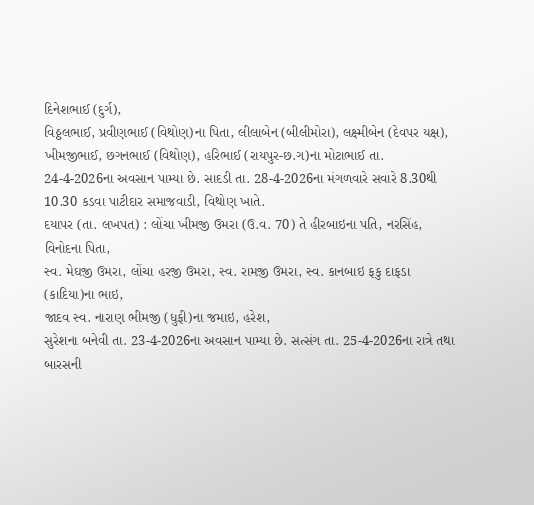દિનેશભાઈ (દુર્ગ),
વિઠ્ઠલભાઈ, પ્રવીણભાઈ (વિથોણ)ના પિતા, લીલાબેન (બીલીમોરા), લક્ષ્મીબેન (દેવપર યક્ષ),
ખીમજીભાઈ, છગનભાઈ (વિથોણ), હરિભાઈ (રાયપુર-છ.ગ)ના મોટાભાઈ તા. 24-4-2026ના અવસાન પામ્યા છે. સાદડી તા. 28-4-2026ના મંગળવારે સવારે 8.30થી 10.30 કડવા પાટીદાર સમાજવાડી, વિથોણ ખાતે.
દયાપર (તા. લખપત) : લોંચા ખીમજી ઉમરા (ઉ.વ. 70) તે હીરબાઇના પતિ, નરસિંહ, વિનોદના પિતા,
સ્વ. મેઘજી ઉમરા, લોંચા હરજી ઉમરા, સ્વ. રામજી ઉમરા, સ્વ. કાનબાઇ ફકુ દાફડા (કાદિયા)ના ભાઇ,
જાદવ સ્વ. નારાણ ભીમજી (ધુફી)ના જમાઇ, હરેશ,
સુરેશના બનેવી તા. 23-4-2026ના અવસાન પામ્યા છે. સત્સંગ તા. 25-4-2026ના રાત્રે તથા બારસની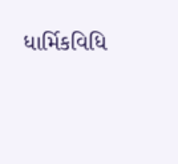ધાર્મિકવિધિ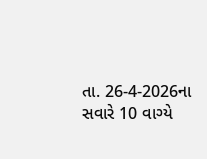તા. 26-4-2026ના સવારે 10 વાગ્યે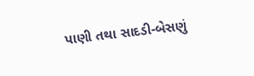પાણી તથા સાદડી-બેસણું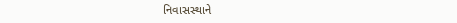નિવાસસ્થાને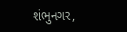શંભુનગર,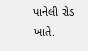પાનેલી રોડ
ખાતે.